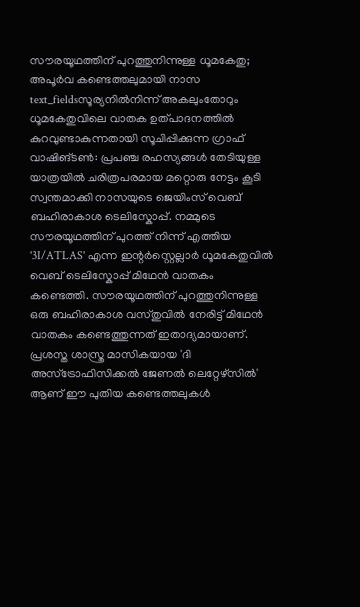സൗരയൂഥത്തിന് പുറത്തുനിന്നുള്ള ധൂമകേതു; അപൂർവ കണ്ടെത്തലുമായി നാസ
text_fieldsസൂര്യനിൽനിന്ന് അകലുംതോറും ധൂമകേതുവിലെ വാതക ഉത്പാദനത്തിൽ കുറവുണ്ടാകുന്നതായി സൂചിപ്പിക്കുന്ന ഗ്രാഫ്
വാഷിങ്ടൺ: പ്രപഞ്ച രഹസ്യങ്ങൾ തേടിയുള്ള യാത്രയിൽ ചരിത്രപരമായ മറ്റൊരു നേട്ടം കൂടി സ്വന്തമാക്കി നാസയുടെ ജെയിംസ് വെബ് ബഹിരാകാശ ടെലിസ്കോപ്പ്. നമ്മുടെ സൗരയൂഥത്തിന് പുറത്ത് നിന്ന് എത്തിയ '3I/ATLAS' എന്ന ഇന്റർസ്റ്റെല്ലാർ ധൂമകേതുവിൽ വെബ് ടെലിസ്കോപ്പ് മിഥേൻ വാതകം കണ്ടെത്തി. സൗരയൂഥത്തിന് പുറത്തുനിന്നുള്ള ഒരു ബഹിരാകാശ വസ്തുവിൽ നേരിട്ട് മിഥേൻ വാതകം കണ്ടെത്തുന്നത് ഇതാദ്യമായാണ്. പ്രശസ്ത ശാസ്ത്ര മാസികയായ 'ദി അസ്ട്രോഫിസിക്കൽ ജേണൽ ലെറ്റേഴ്സിൽ' ആണ് ഈ പുതിയ കണ്ടെത്തലുകൾ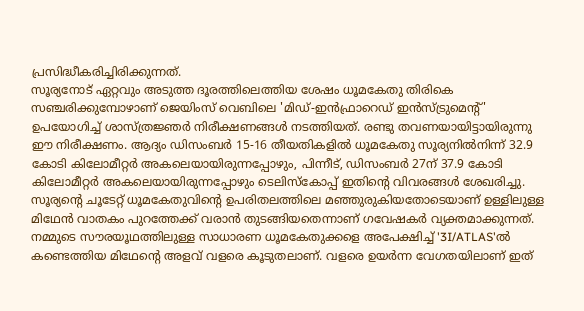പ്രസിദ്ധീകരിച്ചിരിക്കുന്നത്.
സൂര്യനോട് ഏറ്റവും അടുത്ത ദൂരത്തിലെത്തിയ ശേഷം ധൂമകേതു തിരികെ സഞ്ചരിക്കുമ്പോഴാണ് ജെയിംസ് വെബിലെ 'മിഡ്-ഇൻഫ്രാറെഡ് ഇൻസ്ട്രുമെന്റ്' ഉപയോഗിച്ച് ശാസ്ത്രജ്ഞർ നിരീക്ഷണങ്ങൾ നടത്തിയത്. രണ്ടു തവണയായിട്ടായിരുന്നു ഈ നിരീക്ഷണം. ആദ്യം ഡിസംബർ 15-16 തീയതികളിൽ ധൂമകേതു സൂര്യനിൽനിന്ന് 32.9 കോടി കിലോമീറ്റർ അകലെയായിരുന്നപ്പോഴും, പിന്നീട്, ഡിസംബർ 27ന് 37.9 കോടി കിലോമീറ്റർ അകലെയായിരുന്നപ്പോഴും ടെലിസ്കോപ്പ് ഇതിന്റെ വിവരങ്ങൾ ശേഖരിച്ചു. സൂര്യന്റെ ചൂടേറ്റ് ധൂമകേതുവിന്റെ ഉപരിതലത്തിലെ മഞ്ഞുരുകിയതോടെയാണ് ഉള്ളിലുള്ള മിഥേൻ വാതകം പുറത്തേക്ക് വരാൻ തുടങ്ങിയതെന്നാണ് ഗവേഷകർ വ്യക്തമാക്കുന്നത്.
നമ്മുടെ സൗരയൂഥത്തിലുള്ള സാധാരണ ധൂമകേതുക്കളെ അപേക്ഷിച്ച് '3I/ATLAS'ൽ കണ്ടെത്തിയ മിഥേന്റെ അളവ് വളരെ കൂടുതലാണ്. വളരെ ഉയർന്ന വേഗതയിലാണ് ഇത്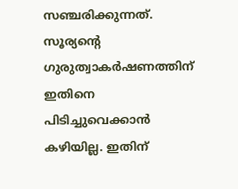സഞ്ചരിക്കുന്നത്. സൂര്യന്റെ ഗുരുത്വാകർഷണത്തിന് ഇതിനെ പിടിച്ചുവെക്കാൻ കഴിയില്ല. ഇതിന്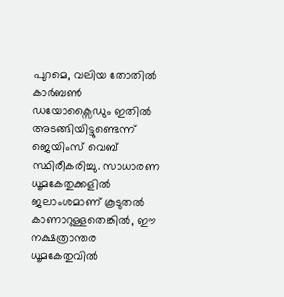പുറമെ, വലിയ തോതിൽ കാർബൺ ഡയോക്സൈഡും ഇതിൽ അടങ്ങിയിട്ടുണ്ടെന്ന് ജെയിംസ് വെബ് സ്ഥിരീകരിച്ചു. സാധാരണ ധൂമകേതുക്കളിൽ ജലാംശമാണ് കൂടുതൽ കാണാറുള്ളതെങ്കിൽ, ഈ നക്ഷത്രാന്തര ധൂമകേതുവിൽ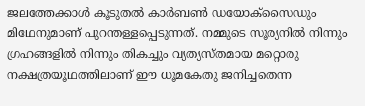ജലത്തേക്കാൾ കൂടുതൽ കാർബൺ ഡയോക്സൈഡും മിഥേനുമാണ് പുറന്തള്ളപ്പെടുന്നത്. നമ്മുടെ സൂര്യനിൽ നിന്നും ഗ്രഹങ്ങളിൽ നിന്നും തികച്ചും വ്യത്യസ്തമായ മറ്റൊരു നക്ഷത്രയൂഥത്തിലാണ് ഈ ധൂമകേതു ജനിച്ചതെന്ന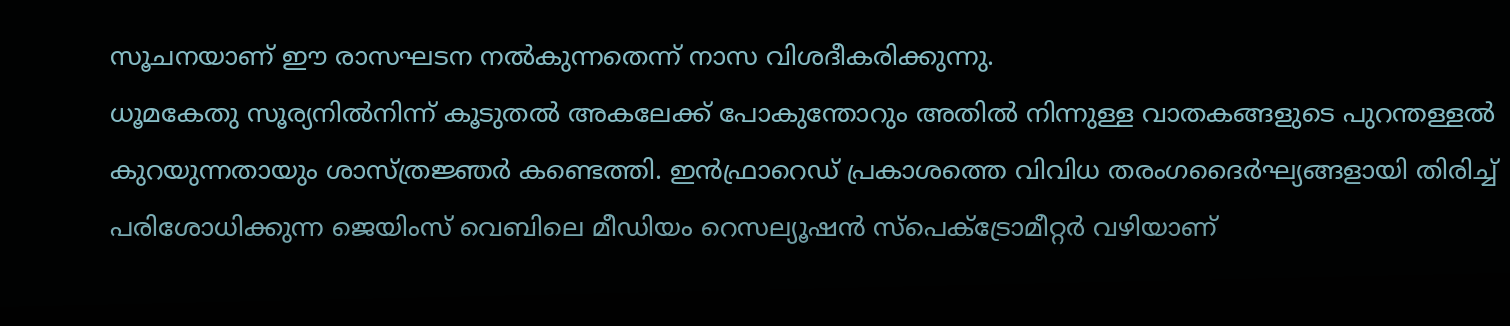സൂചനയാണ് ഈ രാസഘടന നൽകുന്നതെന്ന് നാസ വിശദീകരിക്കുന്നു.
ധൂമകേതു സൂര്യനിൽനിന്ന് കൂടുതൽ അകലേക്ക് പോകുന്തോറും അതിൽ നിന്നുള്ള വാതകങ്ങളുടെ പുറന്തള്ളൽ കുറയുന്നതായും ശാസ്ത്രജ്ഞർ കണ്ടെത്തി. ഇൻഫ്രാറെഡ് പ്രകാശത്തെ വിവിധ തരംഗദൈർഘ്യങ്ങളായി തിരിച്ച് പരിശോധിക്കുന്ന ജെയിംസ് വെബിലെ മീഡിയം റെസല്യൂഷൻ സ്പെക്ട്രോമീറ്റർ വഴിയാണ്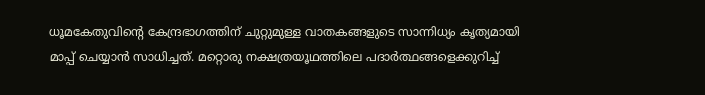ധൂമകേതുവിന്റെ കേന്ദ്രഭാഗത്തിന് ചുറ്റുമുള്ള വാതകങ്ങളുടെ സാന്നിധ്യം കൃത്യമായി മാപ്പ് ചെയ്യാൻ സാധിച്ചത്. മറ്റൊരു നക്ഷത്രയൂഥത്തിലെ പദാർത്ഥങ്ങളെക്കുറിച്ച്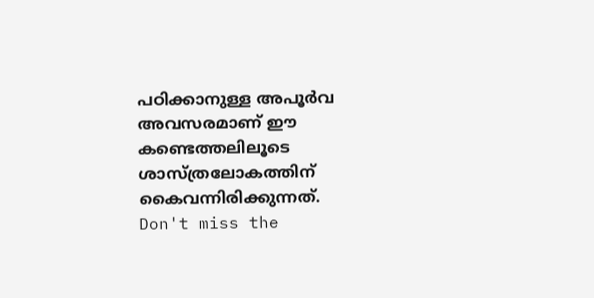പഠിക്കാനുള്ള അപൂർവ അവസരമാണ് ഈ കണ്ടെത്തലിലൂടെ ശാസ്ത്രലോകത്തിന് കൈവന്നിരിക്കുന്നത്.
Don't miss the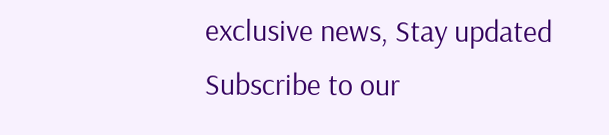exclusive news, Stay updated
Subscribe to our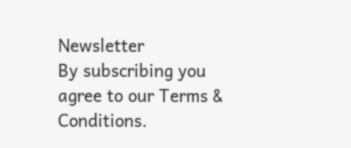Newsletter
By subscribing you agree to our Terms & Conditions.